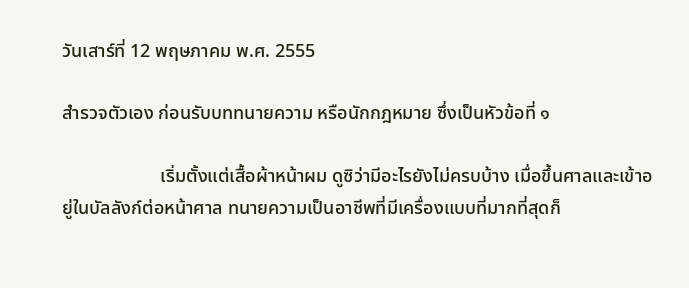วันเสาร์ที่ 12 พฤษภาคม พ.ศ. 2555

สำรวจตัวเอง ก่อนรับบททนายความ หรือนักกฎหมาย ซึ่งเป็นหัวข้อที่ ๑

                     เริ่มตั้งแต่เสื้อผ้าหน้าผม ดูซิว่ามีอะไรยังไม่ครบบ้าง เมื่อขึ้นศาลและเข้าอยู่ในบัลลังก์ต่อหน้าศาล ทนายความเป็นอาชีพที่มีเครื่องแบบที่มากที่สุดก็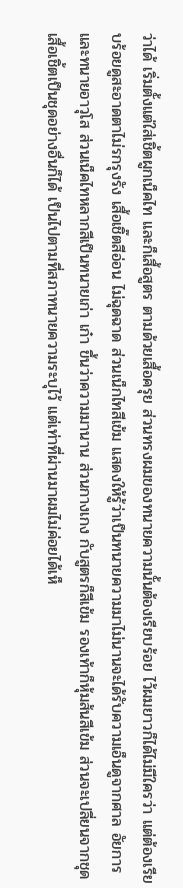ว่าได้ เริ่มตั้งแต่ใส่เชิ้ตผูกเน็คไท และก็เสื้อสูตร ตามด้วยเสื้อครุย ส่วนทรงผมของทนายความนั้นต้องเรียบร้อย ไว้ผมยาวก็ได้ไม่มีใครว่า แต่ต้องเรียบร้อยดูสะอาดตาไม่รกรุงรัง เสื้อเชิ๊ตสีอ่อน ไม่ฉุดฉาด ส่วนเน็กไทสีเข้ม แสดงให้รู้ว่าเป็นทนายความมาไม่นานจะได้รับความเอ็นดูจากศาล อัยการ และทนายอาวุโส ส่วนเน็คไทหลากสีเป็นทนายเก่า เก๋า ขึ้นว่าความมานาน ส่วนกางเกง กับสูตรก็สีเข้ม รองเท้าก็หุ้มส้นสีเข้ม ส่วนจะเปลี่ยนจากชุดเสื้อเชิ้ตเป็นชุดอย่างอื่นก็ได้ เป็นไปตามที่สภาทนายความระบุไว้ แต่เท่าที่ผ่านมาผมไม่ค่อยได้เห็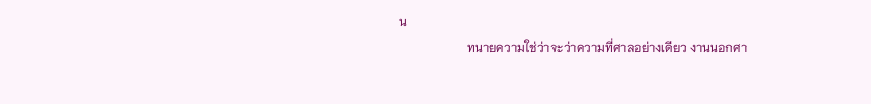น
                      ทนายความใช่ว่าจะว่าความที่ศาลอย่างเดียว งานนอกศา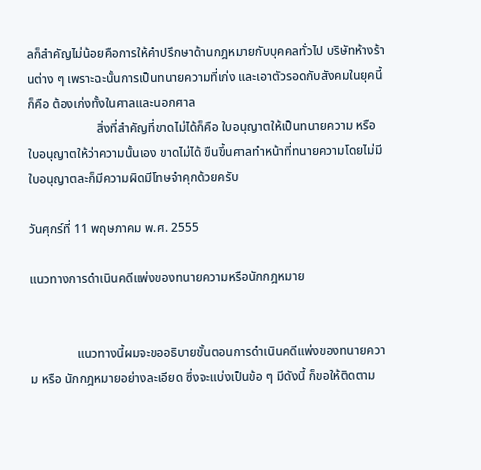ลก็สำคัญไม่น้อยคือการให้คำปรึกษาด้านกฎหมายกับบุคคลทั่วไป บริษัทห้างร้านต่าง ๆ เพราะฉะนั้นการเป็นทนายความที่เก่ง และเอาตัวรอดกับสังคมในยุคนี้ก็คือ ต้องเก่งทั้งในศาลและนอกศาล
                      สิ่งที่สำคัญที่ขาดไม่ได้ก็คือ ใบอนุญาตให้เป็นทนายความ หรือใบอนุญาตให้ว่าความนั้นเอง ขาดไม่ได้ ขืนขึ้นศาลทำหน้าที่ทนายความโดยไม่มีใบอนุญาตละก็มีความผิดมีโทษจำคุกด้วยครับ

วันศุกร์ที่ 11 พฤษภาคม พ.ศ. 2555

แนวทางการดำเนินคดีแพ่งของทนายความหรือนักกฎหมาย


               แนวทางนี้ผมจะขออธิบายขั้นตอนการดำเนินคดีแพ่งของทนายความ หรือ นักกฎหมายอย่างละเอียด ซึ่งจะแบ่งเป็นข้อ ๆ มีดังนี้ ก็ขอให้ติดตาม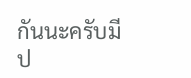กันนะครับมีป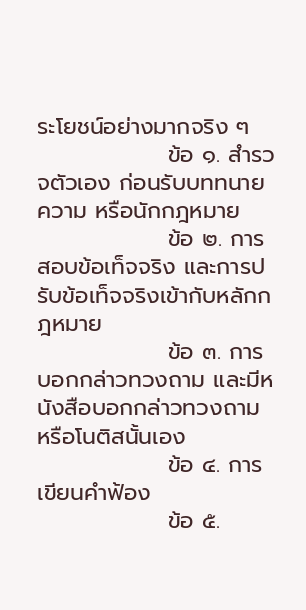ระโยชน์อย่างมากจริง ๆ
                ข้อ ๑. สำรวจตัวเอง ก่อนรับบททนายความ หรือนักกฎหมาย
                ข้อ ๒. การสอบข้อเท็จจริง และการปรับข้อเท็จจริงเข้ากับหลักกฎหมาย
                ข้อ ๓. การบอกกล่าวทวงถาม และมีหนังสือบอกกล่าวทวงถาม หรือโนติสนั้นเอง
                ข้อ ๔. การเขียนคำฟ้อง
                ข้อ ๕.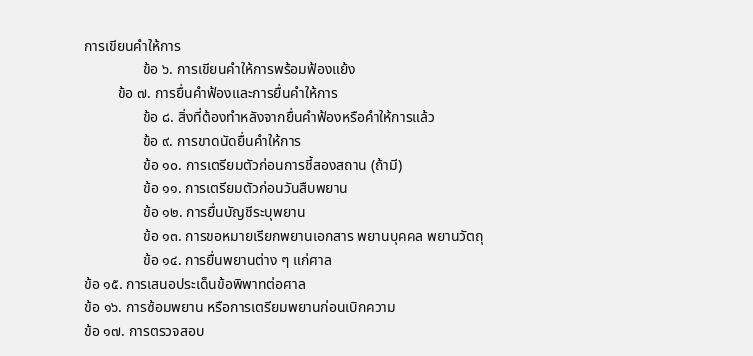การเขียนคำให้การ
                ข้อ ๖. การเขียนคำให้การพร้อมฟ้องแย้ง
         ข้อ ๗. การยื่นคำฟ้องและการยื่นคำให้การ
                ข้อ ๘. สิ่งที่ต้องทำหลังจากยื่นคำฟ้องหรือคำให้การแล้ว
                ข้อ ๙. การขาดนัดยื่นคำให้การ
                ข้อ ๑๐. การเตรียมตัวก่อนการชี้สองสถาน (ถ้ามี)
                ข้อ ๑๑. การเตรียมตัวก่อนวันสืบพยาน
                ข้อ ๑๒. การยื่นบัญชีระบุพยาน
                ข้อ ๑๓. การขอหมายเรียกพยานเอกสาร พยานบุคคล พยานวัตถุ
                ข้อ ๑๔. การยื่นพยานต่าง ๆ แก่ศาล
ข้อ ๑๕. การเสนอประเด็นข้อพิพาทต่อศาล
ข้อ ๑๖. การซ้อมพยาน หรือการเตรียมพยานก่อนเบิกความ
ข้อ ๑๗. การตรวจสอบ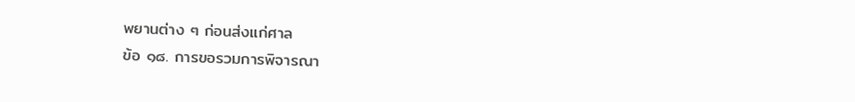พยานต่าง ๆ ก่อนส่งแก่ศาล
ข้อ ๑๘. การขอรวมการพิจารณา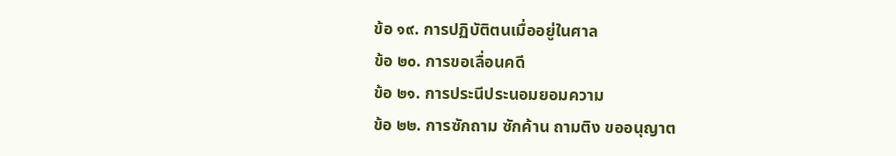ข้อ ๑๙. การปฏิบัติตนเมื่ออยู่ในศาล
ข้อ ๒๐. การขอเลื่อนคดี
ข้อ ๒๑. การประนีประนอมยอมความ
ข้อ ๒๒. การซักถาม ซักค้าน ถามติง ขออนุญาต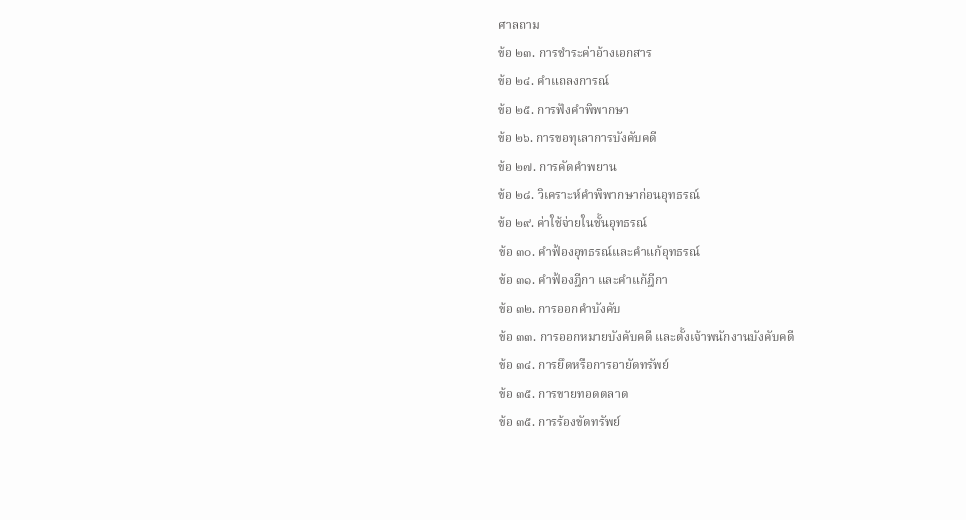ศาลถาม
ข้อ ๒๓. การชำระค่าอ้างเอกสาร
ข้อ ๒๔. คำแถลงการณ์
ข้อ ๒๕. การฟังคำพิพากษา
ข้อ ๒๖. การขอทุเลาการบังคับคดี
ข้อ ๒๗. การคัดคำพยาน
ข้อ ๒๘. วิเคราะห์คำพิพากษาก่อนอุทธรณ์
ข้อ ๒๙. ค่าใช้จ่ายในชั้นอุทธรณ์
ข้อ ๓๐. คำฟ้องอุทธรณ์และคำแก้อุทธรณ์
ข้อ ๓๑. คำฟ้องฎีกา และคำแก้ฎีกา
ข้อ ๓๒. การออกคำบังคับ
ข้อ ๓๓. การออกหมายบังคับคดี และตั้งเจ้าพนักงานบังคับคดี
ข้อ ๓๔. การยึดหรือการอายัดทรัพย์
ข้อ ๓๕. การขายทอดตลาด
ข้อ ๓๕. การร้องขัดทรัพย์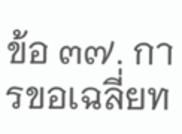ข้อ ๓๗. การขอเฉลี่ยท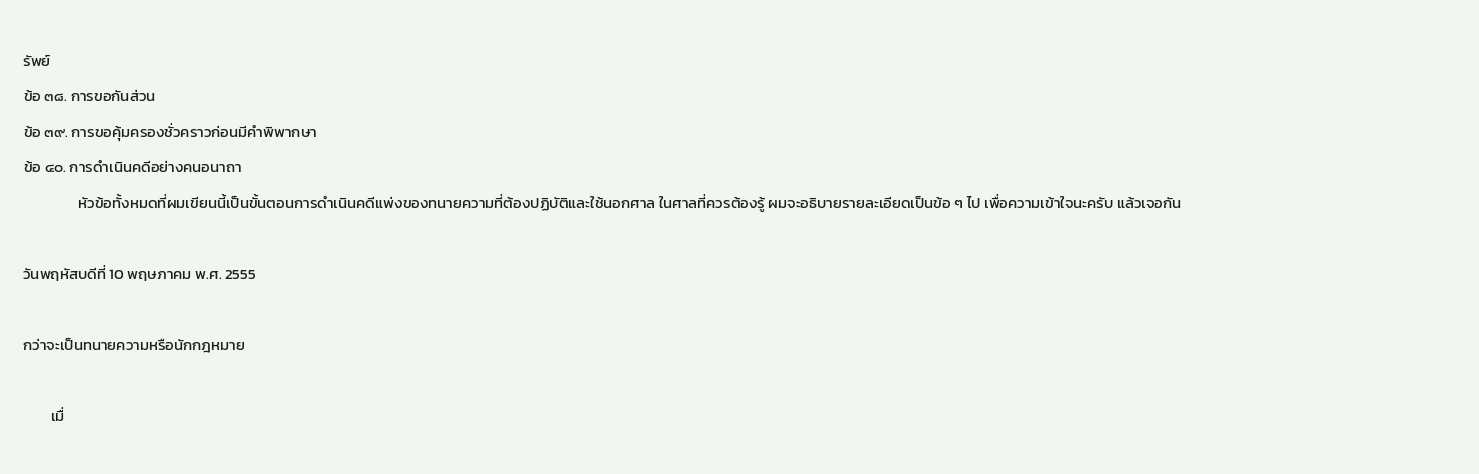รัพย์
ข้อ ๓๘. การขอกันส่วน
ข้อ ๓๙. การขอคุ้มครองชั่วคราวก่อนมีคำพิพากษา
ข้อ ๔๐. การดำเนินคดีอย่างคนอนาถา
                หัวข้อทั้งหมดที่ผมเขียนนี้เป็นขั้นตอนการดำเนินคดีแพ่งของทนายความที่ต้องปฏิบัติและใช้นอกศาล ในศาลที่ควรต้องรู้ ผมจะอธิบายรายละเอียดเป็นข้อ ๆ ไป เพื่อความเข้าใจนะครับ แล้วเจอกัน

วันพฤหัสบดีที่ 10 พฤษภาคม พ.ศ. 2555

กว่าจะเป็นทนายความหรือนักกฎหมาย

        เมื่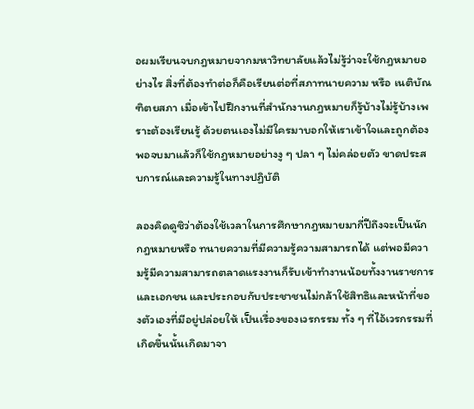อผมเรียนจบกฎหมายจากมหาวิทยาลัยแล้วไม่รู้ว่าจะใช้กฎหมายอย่างไร สิ่งที่ต้องทำต่อก็คือเรียนต่อที่สภาทนายความ หรือ เนติบัณฑิตยสภา เมื่อเข้าไปฝึกงานที่สำนักงานกฎหมายก็รู้บ้างไม่รู้บ้างเพราะต้องเรียนรู้ ด้วยตนเองไม่มีใครมาบอกให้เราเข้าใจและถูกต้อง พอจบมาแล้วก็ใช้กฎหมายอย่างงู ๆ ปลา ๆ ไม่คล่อยตัว ขาดประสบการณ์และความรู้ในทางปฏิบัติ

ลองคิดดูซิว่าต้องใช้เวลาในการศึกษากฎหมายมากี่ปีถึงจะเป็นนักกฎหมายหรือ ทนายความที่มีความรู้ความสามารถได้ แต่พอมีความรู้มีความสามารถตลาดแรงงานก็รับเข้าทำงานน้อยทั้งงานราชการ และเอกชน และประกอบกับประชาชนไม่กล้าใช้สิทธิและหน้าที่ของตัวเองที่มีอยู่ปล่อยให้ เป็นเรื่องของเวรกรรม ทั้ง ๆ ที่ไอ้เวรกรรมที่เกิดขึ้นนั้นเกิดมาจา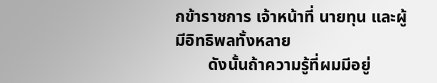กข้าราชการ เจ้าหน้าที่ นายทุน และผู้มีอิทธิพลทั้งหลาย
        ดังนั้นถ้าความรู้ที่ผมมีอยู่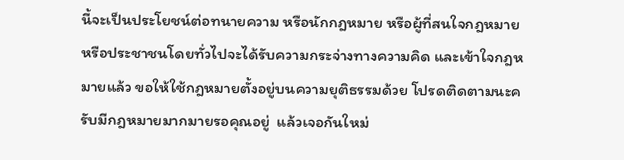นี้จะเป็นประโยชน์ต่อทนายความ หรือนักกฎหมาย หรือผู้ที่สนใจกฎหมาย หรือประชาชนโดยทั่วไปจะได้รับความกระจ่างทางความคิด และเข้าใจกฎหมายแล้ว ขอให้ใช้กฎหมายตั้งอยู่บนความยุติธรรมด้วย โปรดติดตามนะครับมีกฎหมายมากมายรอคุณอยู่  แล้วเจอกันใหม่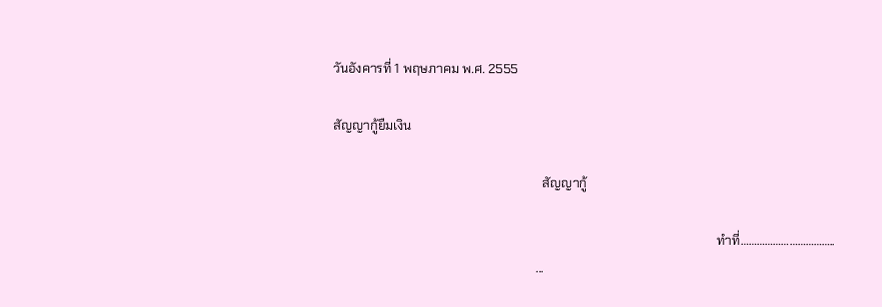วันอังคารที่ 1 พฤษภาคม พ.ศ. 2555

สัญญากู้ยืมเงิน

                                                                  สัญญากู้

                                                                                                                         ทำที่……………………………..
                                                                ...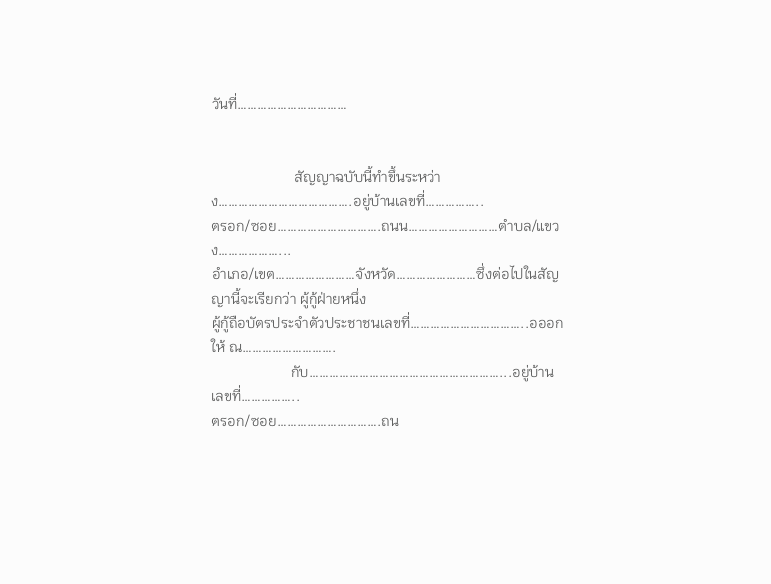วันที่……………………………


                       สัญญาฉบับนี้ทำขึ้นระหว่าง………………………………….อยู่บ้านเลขที่……………..
ตรอก/ซอย………………………….ถนน………………………ตำบล/แขวง………………...
อำเภอ/เขต……………………จังหวัด……………………ซึ่งต่อไปในสัญญานี้จะเรียกว่า ผู้กู้ฝ่ายหนึ่ง
ผู้กู้ถือบัตรประจำตัวประชาชนเลขที่……………………………..อออกให้ ณ……………………….
                      กับ…………………………………………………...อยู่บ้านเลขที่……………..
ตรอก/ซอย………………………….ถน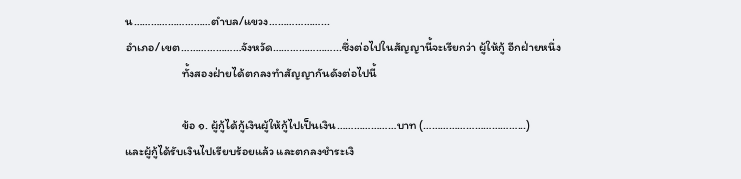น………………………ตำบล/แขวง………………...
อำเภอ/เขต…………………จังหวัด…………………...ซึ่งต่อไปในสัญญานี้จะเรียกว่า ผู้ให้กู้ อีกฝ่ายหนึ่ง
                     ทั้งสองฝ่ายได้ตกลงทำสัญญากันดังต่อไปนี้

                     ข้อ ๑. ผู้กู้ได้กู้เงินผู้ให้กู้ไปเป็นเงิน…………………บาท (……………………………...)
และผู้กู้ได้รับเงินไปเรียบร้อยแล้ว และตกลงชำระเงิ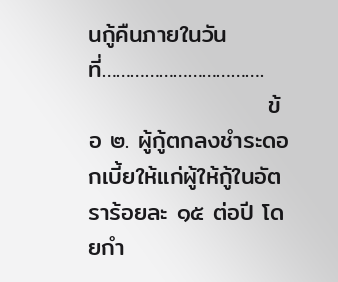นกู้คืนภายในวันที่…………………………….
                     ข้อ ๒. ผู้กู้ตกลงชำระดอกเบี้ยให้แก่ผู้ให้กู้ในอัตราร้อยละ ๑๕ ต่อปี โดยกำ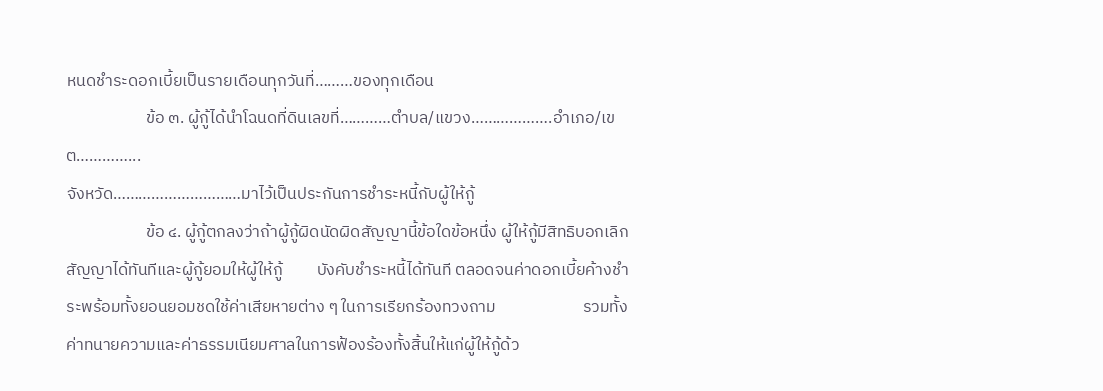หนดชำระดอกเบี้ยเป็นรายเดือนทุกวันที่………ของทุกเดือน
                     ข้อ ๓. ผู้กู้ได้นำโฉนดที่ดินเลขที่…………ตำบล/แขวง……………….อำเภอ/เขต…………...
จังหวัด…………………………มาไว้เป็นประกันการชำระหนี้กับผู้ให้กู้
                     ข้อ ๔. ผู้กู้ตกลงว่าถ้าผู้กู้ผิดนัดผิดสัญญานี้ข้อใดข้อหนึ่ง ผู้ให้กู้มีสิทธิบอกเลิกสัญญาได้ทันทีและผู้กู้ยอมให้ผู้ให้กู้         บังคับชำระหนี้ได้ทันที ตลอดจนค่าดอกเบี้ยค้างชำระพร้อมทั้งยอนยอมชดใช้ค่าเสียหายต่าง ๆ ในการเรียกร้องทวงถาม                       รวมทั้งค่าทนายความและค่าธรรมเนียมศาลในการฟ้องร้องทั้งสิ้นให้แก่ผู้ให้กู้ด้ว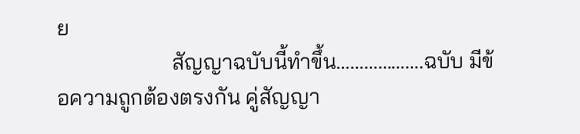ย
                     สัญญาฉบับนี้ทำขึ้น……………….ฉบับ มีข้อความถูกต้องตรงกัน คู่สัญญา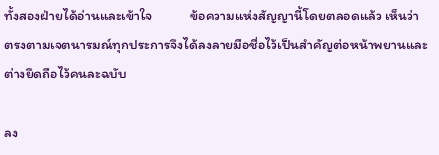ทั้งสองฝ่ายได้อ่านและเข้าใจ            ข้อความแห่งสัญญานี้โดยตลอดแล้ว เห็นว่าตรงตามเจตนารมณ์ทุกประการจึงได้ลงลายมือชื่อไว้เป็นสำคัญต่อหน้าพยานและ            ต่างยึดถือไว้คนละฉบับ

ลง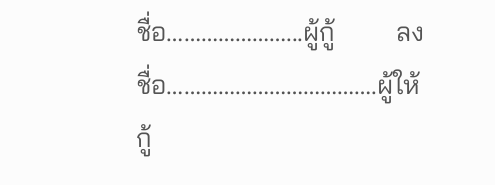ชื่อ…………………...ผู้กู้         ลงชื่อ……………………………….ผู้ให้กู้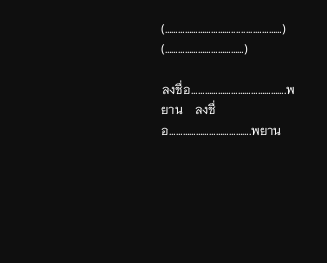(…………………………..........…………)                     (………………………………)

ลงชื่อ…………………………………….พยาน    ลงชื่อ……………………………….พยาน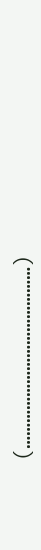(……………………………………)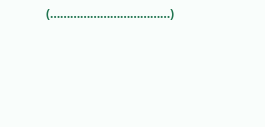(………………………………)